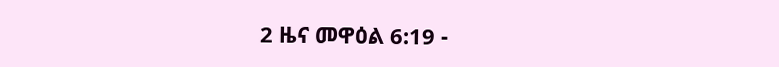2 ዜና መዋዕል 6:19 -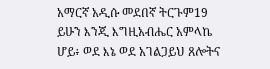አማርኛ አዲሱ መደበኛ ትርጉም19 ይሁን እንጂ እግዚአብሔር አምላኬ ሆይ፥ ወደ እኔ ወደ አገልጋይህ ጸሎትና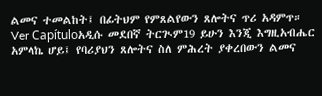ልመና ተመልከት፤ በፊትህም የምጸልየውን ጸሎትና ጥሪ አዳምጥ። Ver Capítuloአዲሱ መደበኛ ትርጒም19 ይሁን እንጂ እግዚአብሔር አምላኬ ሆይ፤ የባሪያህን ጸሎትና ስለ ምሕረት ያቀረበውን ልመና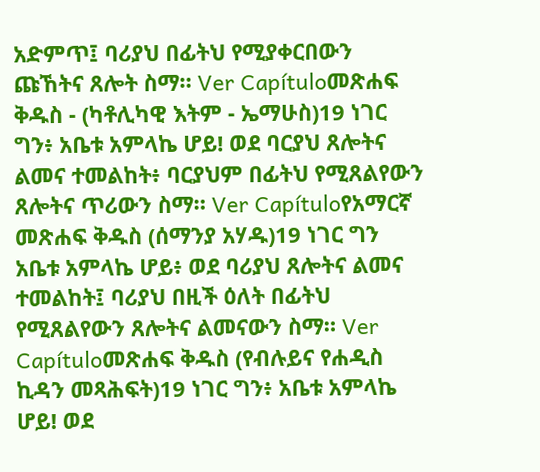አድምጥ፤ ባሪያህ በፊትህ የሚያቀርበውን ጩኸትና ጸሎት ስማ። Ver Capítuloመጽሐፍ ቅዱስ - (ካቶሊካዊ እትም - ኤማሁስ)19 ነገር ግን፥ አቤቱ አምላኬ ሆይ! ወደ ባርያህ ጸሎትና ልመና ተመልከት፥ ባርያህም በፊትህ የሚጸልየውን ጸሎትና ጥሪውን ስማ። Ver Capítuloየአማርኛ መጽሐፍ ቅዱስ (ሰማንያ አሃዱ)19 ነገር ግን አቤቱ አምላኬ ሆይ፥ ወደ ባሪያህ ጸሎትና ልመና ተመልከት፤ ባሪያህ በዚች ዕለት በፊትህ የሚጸልየውን ጸሎትና ልመናውን ስማ። Ver Capítuloመጽሐፍ ቅዱስ (የብሉይና የሐዲስ ኪዳን መጻሕፍት)19 ነገር ግን፥ አቤቱ አምላኬ ሆይ! ወደ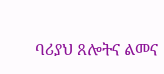ባሪያህ ጸሎትና ልመና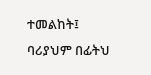ተመልከት፤ ባሪያህም በፊትህ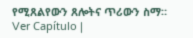የሚጸልየውን ጸሎትና ጥሪውን ስማ። Ver Capítulo |